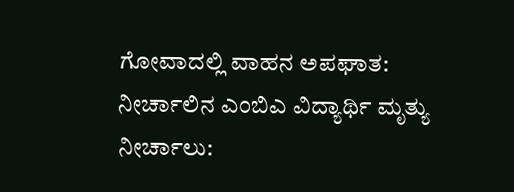ಗೋವಾದಲ್ಲಿ ವಾಹನ ಅಪಘಾತ: ನೀರ್ಚಾಲಿನ ಎಂಬಿಎ ವಿದ್ಯಾರ್ಥಿ ಮೃತ್ಯು
ನೀರ್ಚಾಲು: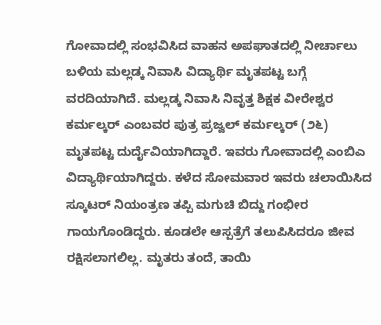ಗೋವಾದಲ್ಲಿ ಸಂಭವಿಸಿದ ವಾಹನ ಅಪಘಾತದಲ್ಲಿ ನೀರ್ಚಾಲು ಬಳಿಯ ಮಲ್ಲಡ್ಕ ನಿವಾಸಿ ವಿದ್ಯಾರ್ಥಿ ಮೃತಪಟ್ಟ ಬಗ್ಗೆ ವರದಿಯಾಗಿದೆ. ಮಲ್ಲಡ್ಕ ನಿವಾಸಿ ನಿವೃತ್ತ ಶಿಕ್ಷಕ ವೀರೇಶ್ವರ ಕರ್ಮಲ್ಕರ್ ಎಂಬವರ ಪುತ್ರ ಪ್ರಜ್ವಲ್ ಕರ್ಮಲ್ಕರ್ (೨೬) ಮೃತಪಟ್ಟ ದುರ್ದೈವಿಯಾಗಿದ್ದಾರೆ. ಇವರು ಗೋವಾದಲ್ಲಿ ಎಂಬಿಎ ವಿದ್ಯಾರ್ಥಿಯಾಗಿದ್ದರು. ಕಳೆದ ಸೋಮವಾರ ಇವರು ಚಲಾಯಿಸಿದ ಸ್ಕೂಟರ್ ನಿಯಂತ್ರಣ ತಪ್ಪಿ ಮಗುಚಿ ಬಿದ್ದು ಗಂಭೀರ ಗಾಯಗೊಂಡಿದ್ದರು. ಕೂಡಲೇ ಆಸ್ಪತ್ರೆಗೆ ತಲುಪಿಸಿದರೂ ಜೀವ ರಕ್ಷಿಸಲಾಗಲಿಲ್ಲ. ಮೃತರು ತಂದೆ, ತಾಯಿ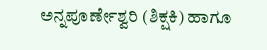ಅನ್ನಪೂರ್ಣೇಶ್ವರಿ (ಶಿಕ್ಷಕಿ) ಹಾಗೂ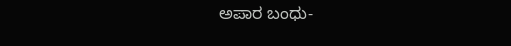ಅಪಾರ ಬಂಧು-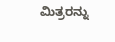ಮಿತ್ರರನ್ನು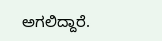ಅಗಲಿದ್ದಾರೆ.